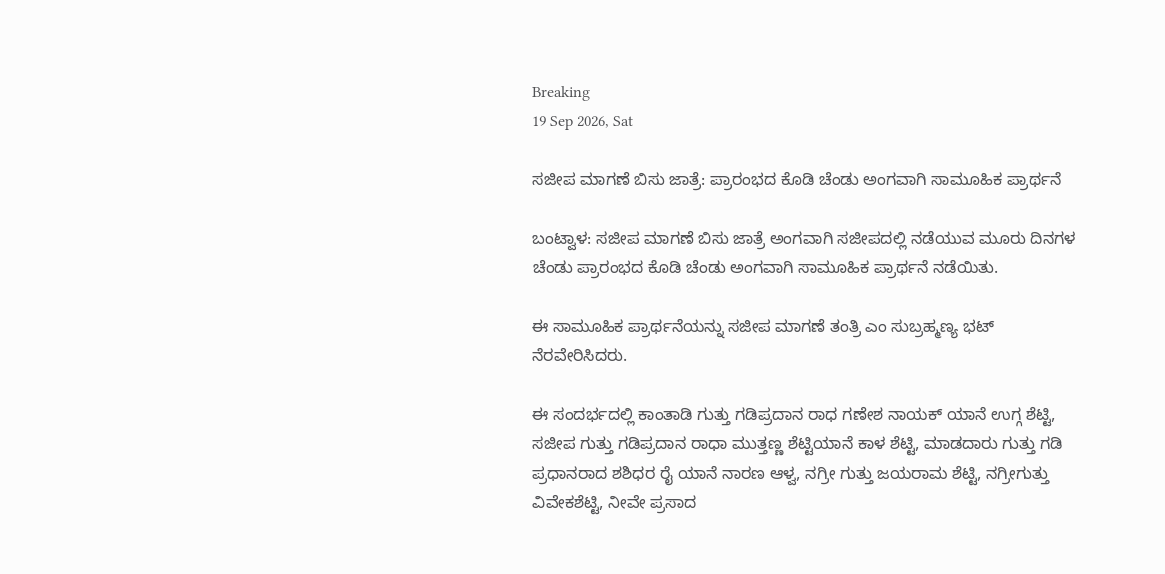Breaking
19 Sep 2026, Sat

ಸಜೀಪ ಮಾಗಣೆ ಬಿಸು ಜಾತ್ರೆ: ಪ್ರಾರಂಭದ ಕೊಡಿ ಚೆಂಡು ಅಂಗವಾಗಿ ಸಾಮೂಹಿಕ ಪ್ರಾರ್ಥನೆ

ಬಂಟ್ವಾಳ: ಸಜೀಪ ಮಾಗಣೆ ಬಿಸು ಜಾತ್ರೆ ಅಂಗವಾಗಿ ಸಜೀಪದಲ್ಲಿ ನಡೆಯುವ ಮೂರು ದಿನಗಳ ಚೆಂಡು ಪ್ರಾರಂಭದ ಕೊಡಿ ಚೆಂಡು ಅಂಗವಾಗಿ ಸಾಮೂಹಿಕ ಪ್ರಾರ್ಥನೆ ನಡೆಯಿತು.

ಈ ಸಾಮೂಹಿಕ ಪ್ರಾರ್ಥನೆಯನ್ನು ಸಜೀಪ ಮಾಗಣೆ ತಂತ್ರಿ ಎಂ ಸುಬ್ರಹ್ಮಣ್ಯ ಭಟ್ ನೆರವೇರಿಸಿದರು.

ಈ ಸಂದರ್ಭದಲ್ಲಿ ಕಾಂತಾಡಿ ಗುತ್ತು ಗಡಿಪ್ರದಾನ ರಾಧ ಗಣೇಶ ನಾಯಕ್ ಯಾನೆ ಉಗ್ಗ ಶೆಟ್ಟಿ, ಸಜೀಪ ಗುತ್ತು ಗಡಿಪ್ರದಾನ ರಾಧಾ ಮುತ್ತಣ್ಣ ಶೆಟ್ಟಿಯಾನೆ ಕಾಳ ಶೆಟ್ಟಿ, ಮಾಡದಾರು ಗುತ್ತು ಗಡಿ ಪ್ರಧಾನರಾದ ಶಶಿಧರ ರೈ ಯಾನೆ ನಾರಣ ಆಳ್ವ, ನಗ್ರೀ ಗುತ್ತು ಜಯರಾಮ ಶೆಟ್ಟಿ, ನಗ್ರೀಗುತ್ತು ವಿವೇಕಶೆಟ್ಟಿ, ನೀವೇ ಪ್ರಸಾದ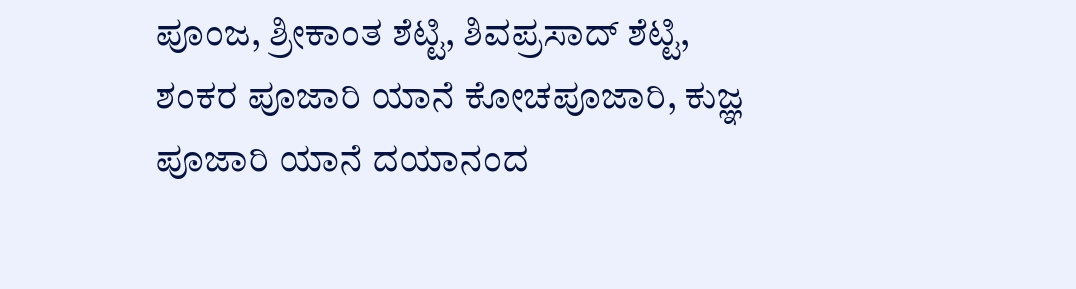ಪೂಂಜ, ಶ್ರೀಕಾಂತ ಶೆಟ್ಟಿ, ಶಿವಪ್ರಸಾದ್ ಶೆಟ್ಟಿ, ಶಂಕರ ಪೂಜಾರಿ ಯಾನೆ ಕೋಚಪೂಜಾರಿ, ಕುಜ್ಞ ಪೂಜಾರಿ ಯಾನೆ ದಯಾನಂದ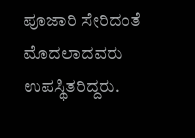ಪೂಜಾರಿ ಸೇರಿದಂತೆ ಮೊದಲಾದವರು ಉಪಸ್ಥಿತರಿದ್ದರು.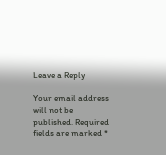Leave a Reply

Your email address will not be published. Required fields are marked *